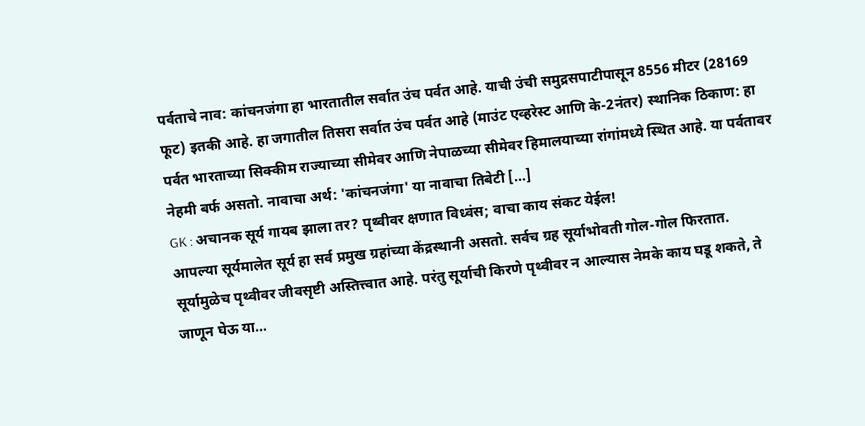पर्वताचे नाव: कांचनजंगा हा भारतातील सर्वात उंच पर्वत आहे. याची उंची समुद्रसपाटीपासून 8556 मीटर (28169 फूट) इतकी आहे. हा जगातील तिसरा सर्वात उंच पर्वत आहे (माउंट एव्हरेस्ट आणि के-2नंतर) स्थानिक ठिकाण: हा पर्वत भारताच्या सिक्कीम राज्याच्या सीमेवर आणि नेपाळच्या सीमेवर हिमालयाच्या रांगांमध्ये स्थित आहे. या पर्वतावर नेहमी बर्फ असतो. नावाचा अर्थ: 'कांचनजंगा' या नावाचा तिबेटी […]
GK : अचानक सूर्य गायब झाला तर? पृथ्वीवर क्षणात विध्वंस; वाचा काय संकट येईल!
आपल्या सूर्यमालेत सूर्य हा सर्व प्रमुख ग्रहांच्या केंद्रस्थानी असतो. सर्वच ग्रह सूर्याभोवती गोल-गोल फिरतात. सूर्यामुळेच पृथ्वीवर जीवसृष्टी अस्तित्त्वात आहे. परंतु सूर्याची किरणे पृथ्वीवर न आल्यास नेमके काय घडू शकते, ते जाणून घेऊ या…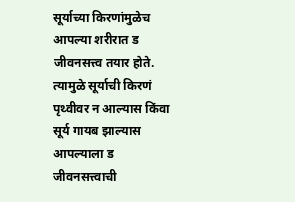सूर्याच्या किरणांमुळेच आपल्या शरीरात ड जीवनसत्त्व तयार होते. त्यामुळे सूर्याची किरणं पृथ्वीवर न आल्यास किंवा सूर्य गायब झाल्यास आपल्याला ड जीवनसत्त्वाची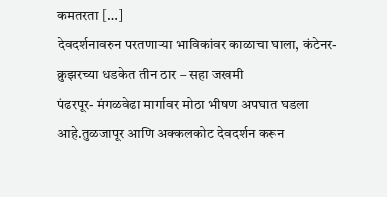कमतरता […]
देवदर्शनावरुन परतणाऱ्या भाविकांवर काळाचा घाला, कंटेनर-क्रुझरच्या धडकेत तीन ठार – सहा जखमी
पंढरपूर- मंगळवेढा मार्गावर मोठा भीषण अपघात घडला आहे.तुळजापूर आणि अक्कलकोट देवदर्शन करून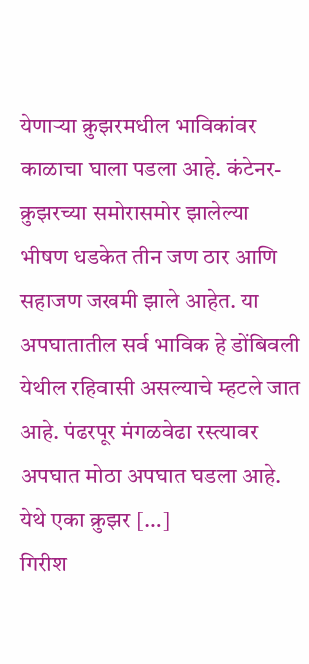येणाऱ्या क्रुझरमधील भाविकांवर काळाचा घाला पडला आहे. कंटेनर-क्रुझरच्या समोरासमोर झालेल्या भीषण धडकेत तीन जण ठार आणि सहाजण जखमी झाले आहेत. या अपघातातील सर्व भाविक हे डोंबिवली येथील रहिवासी असल्याचे म्हटले जात आहे. पंढरपूर मंगळवेढा रस्त्यावर अपघात मोठा अपघात घडला आहे. येथे एका क्रुझर […]
गिरीश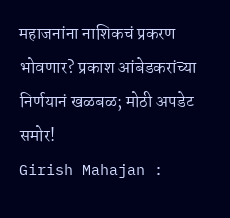महाजनांना नाशिकचं प्रकरण भोवणार? प्रकाश आंबेडकरांच्या निर्णयानं खळबळ; मोठी अपडेट समोर!
Girish Mahajan :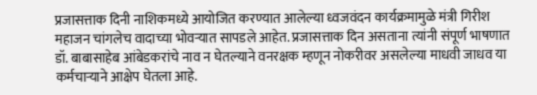प्रजासत्ताक दिनी नाशिकमध्ये आयोजित करण्यात आलेल्या ध्वजवंदन कार्यक्रमामुळे मंत्री गिरीश महाजन चांगलेच वादाच्या भोवऱ्यात सापडले आहेत. प्रजासत्ताक दिन असताना त्यांनी संपूर्ण भाषणात डॉ. बाबासाहेब आंबेडकरांचे नाव न घेतल्याने वनरक्षक म्हणून नोकरीवर असलेल्या माधवी जाधव या कर्मचाऱ्याने आक्षेप घेतला आहे.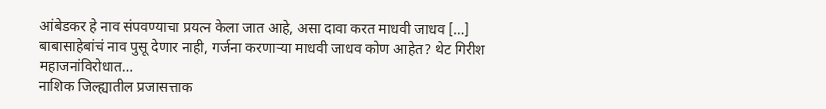आंबेडकर हे नाव संपवण्याचा प्रयत्न केला जात आहे, असा दावा करत माधवी जाधव […]
बाबासाहेबांचं नाव पुसू देणार नाही, गर्जना करणाऱ्या माधवी जाधव कोण आहेत? थेट गिरीश महाजनांविरोधात…
नाशिक जिल्ह्यातील प्रजासत्ताक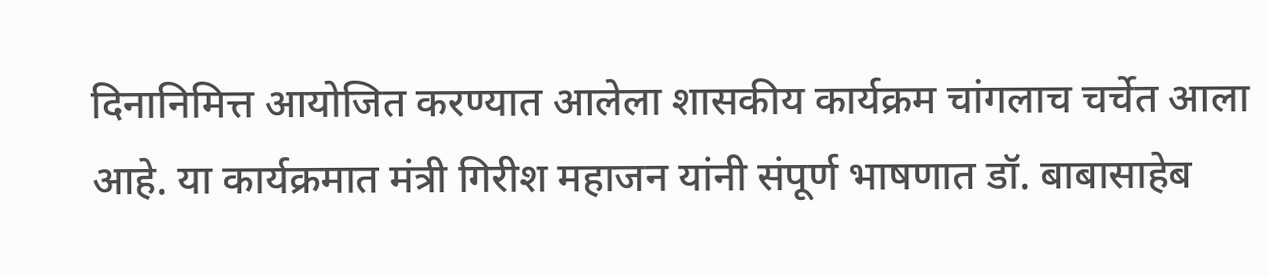दिनानिमित्त आयोजित करण्यात आलेला शासकीय कार्यक्रम चांगलाच चर्चेत आला आहे. या कार्यक्रमात मंत्री गिरीश महाजन यांनी संपूर्ण भाषणात डॉ. बाबासाहेब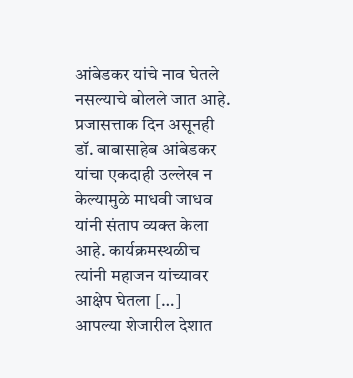आंबेडकर यांचे नाव घेतले नसल्याचे बोलले जात आहे. प्रजासत्ताक दिन असूनही डॉ. बाबासाहेब आंबेडकर यांचा एकदाही उल्लेख न केल्यामुळे माधवी जाधव यांनी संताप व्यक्त केला आहे. कार्यक्रमस्थळीच त्यांनी महाजन यांच्यावर आक्षेप घेतला […]
आपल्या शेजारील देशात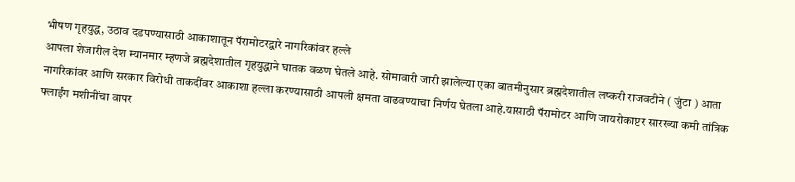भीषण गृहयुद्ध, उठाव दडपण्यासाठी आकाशातून पॅरामोटरद्वारे नागरिकांवर हल्ले
आपला शेजारील देश म्यानमार म्हणजे ब्रह्मदेशातील गृहयुद्धाने घातक वळण घेतले आहे. सोमावारी जारी झालेल्या एका बातमीनुसार ब्रह्मदेशातील लष्करी राजवटीने ( जुंटा ) आता नागरिकांवर आणि सरकार विरोधी ताकदींवर आकाशा हल्ला करण्यासाठी आपली क्षमता वाढवण्याचा निर्णय घेतला आहे.यासाठी पॅरामोटर आणि जायरोकाप्टर सारख्या कमी तांत्रिक फ्लाईंग मशीनींचा वापर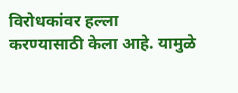विरोधकांवर हल्ला करण्यासाठी केला आहे. यामुळे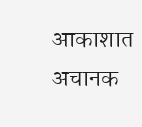आकाशात अचानक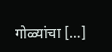गोळ्यांचा […]